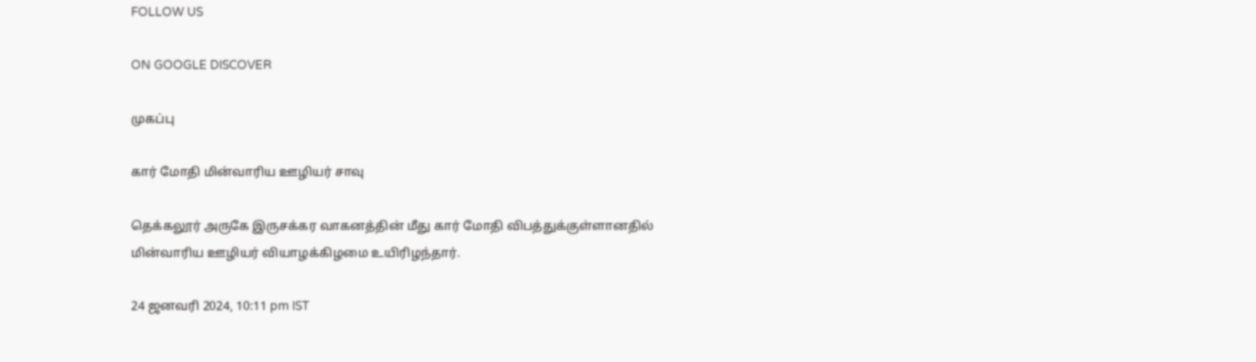FOLLOW US

ON GOOGLE DISCOVER

முகப்பு

கார் மோதி மின்வாரிய ஊழியர் சாவு

தெக்கலூர் அருகே இருசக்கர வாகனத்தின் மீது கார் மோதி விபத்துக்குள்ளானதில் மின்வாரிய ஊழியர் வியாழக்கிழமை உயிரிழந்தார்.

24 ஜனவரி 2024, 10:11 pm IST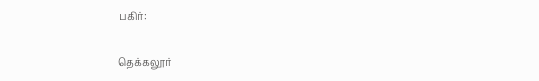பகிர்:

தெக்கலூர்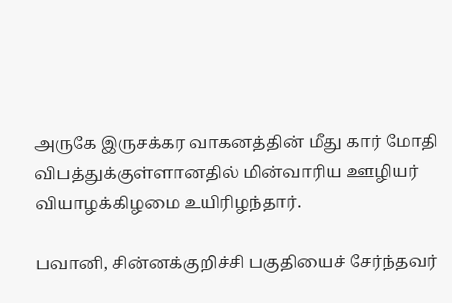அருகே இருசக்கர வாகனத்தின் மீது கார் மோதி விபத்துக்குள்ளானதில் மின்வாரிய ஊழியர் வியாழக்கிழமை உயிரிழந்தார்.

பவானி, சின்னக்குறிச்சி பகுதியைச் சேர்ந்தவர்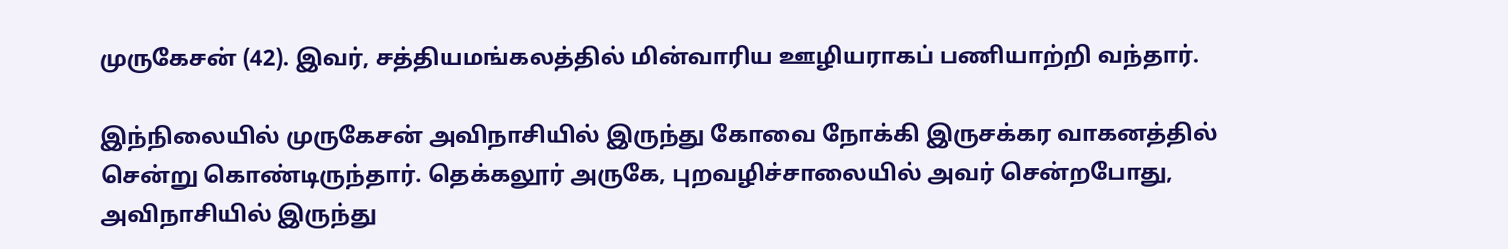முருகேசன் (42). இவர், சத்தியமங்கலத்தில் மின்வாரிய ஊழியராகப் பணியாற்றி வந்தார்.

இந்நிலையில் முருகேசன் அவிநாசியில் இருந்து கோவை நோக்கி இருசக்கர வாகனத்தில் சென்று கொண்டிருந்தார். தெக்கலூர் அருகே, புறவழிச்சாலையில் அவர் சென்றபோது, அவிநாசியில் இருந்து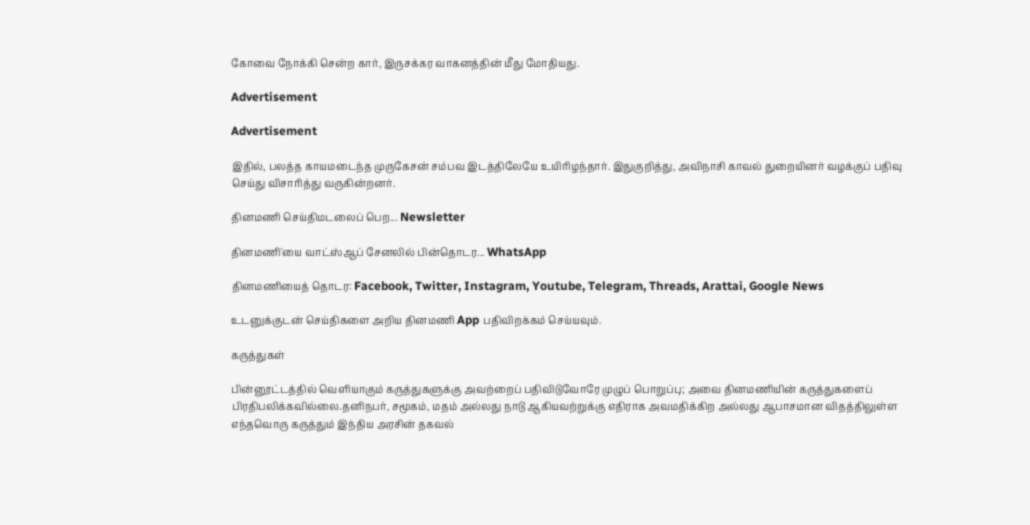கோவை நோக்கி சென்ற கார், இருசக்கர வாகனத்தின் மீது மோதியது.

Advertisement

Advertisement

இதில், பலத்த காயமடைந்த முருகேசன் சம்பவ இடத்திலேயே உயிரிழந்தார். இதுகுறித்து, அவிநாசி காவல் துறையினர் வழக்குப் பதிவு செய்து விசாரித்து வருகின்றனர்.

தினமணி செய்திமடலைப் பெற... Newsletter

தினமணி'யை வாட்ஸ்ஆப் சேனலில் பின்தொடர... WhatsApp

தினமணியைத் தொடர: Facebook, Twitter, Instagram, Youtube, Telegram, Threads, Arattai, Google News

உடனுக்குடன் செய்திகளை அறிய தினமணி App பதிவிறக்கம் செய்யவும்.

கருத்துகள்

பின்னூட்டத்தில் வெளியாகும் கருத்துகளுக்கு அவற்றைப் பதிவிடுவோரே முழுப் பொறுப்பு; அவை தினமணியின் கருத்துகளைப் பிரதிபலிக்கவில்லை.தனிநபர், சமூகம், மதம் அல்லது நாடு ஆகியவற்றுக்கு எதிராக அவமதிக்கிற அல்லது ஆபாசமான விதத்திலுள்ள எந்தவொரு கருத்தும் இந்திய அரசின் தகவல்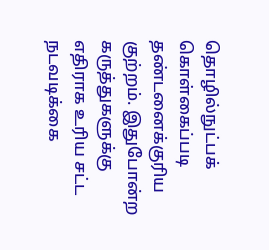தொழில்நுட்பக் கொள்கைப்படி தண்டனைக்குரிய குற்றம். இதுபோன்ற கருத்துகளுக்கு எதிராக உரிய சட்ட நடவடிக்கை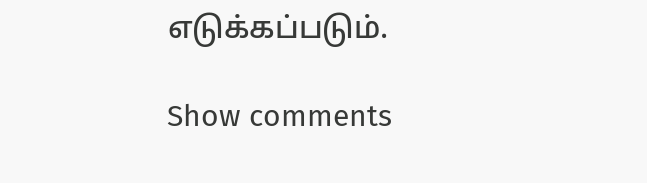எடுக்கப்படும்.

Show comments